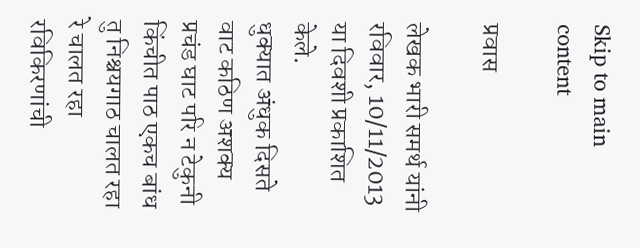Skip to main content

प्रवास

लेखक भारी समर्थ यांनी रविवार, 10/11/2013 या दिवशी प्रकाशित केले.
धुक्यात अंधुक दिसते वाट कठिण अशक्य प्रचंड घाट परि न टेकुनी किंचीत पाठ एकच बांध तु निश्चयगाठ चालत रहा रे चालत रहा रविकिरणांची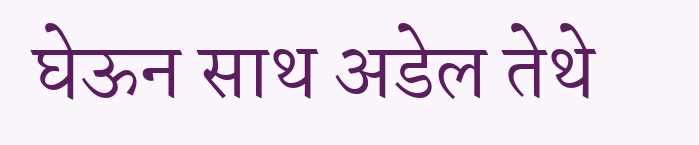घेऊन साथ अडेल तेथे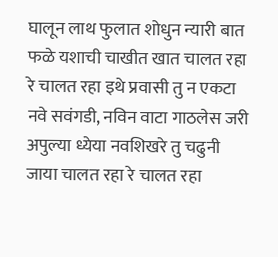घालून लाथ फुलात शोधुन न्यारी बात फळे यशाची चाखीत खात चालत रहा रे चालत रहा इथे प्रवासी तु न एकटा नवे सवंगडी, नविन वाटा गाठलेस जरी अपुल्या ध्येया नवशिखरे तु चढुनी जाया चालत रहा रे चालत रहा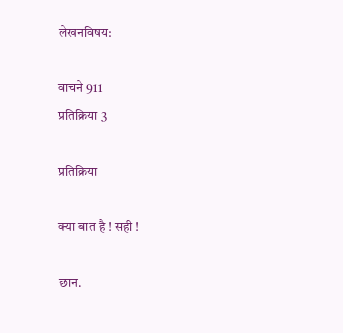लेखनविषय:

वाचने 911
प्रतिक्रिया 3

प्रतिक्रिया

क्या बात है ! सही !

छान.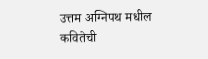उत्तम अग्निपथ मधील कवितेची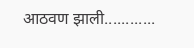आठवण झाली............